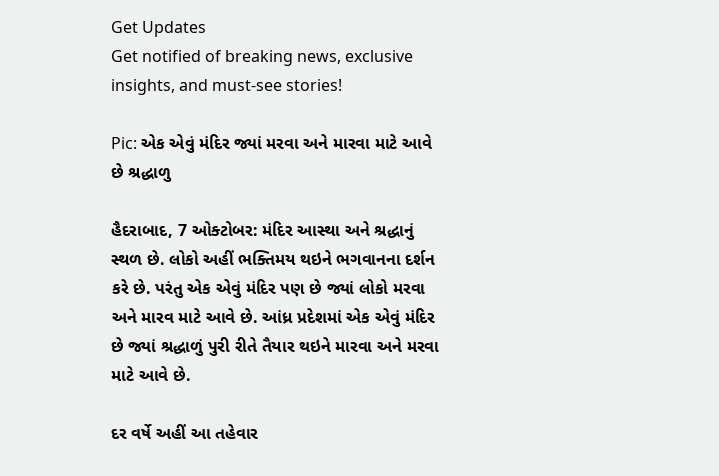Get Updates
Get notified of breaking news, exclusive insights, and must-see stories!

Pic: એક એવું મંદિર જ્યાં મરવા અને મારવા માટે આવે છે શ્રદ્ધાળુ

હૈદરાબાદ, 7 ઓક્ટોબર: મંદિર આસ્થા અને શ્રદ્ધાનું સ્થળ છે. લોકો અહીં ભક્તિમય થઇને ભગવાનના દર્શન કરે છે. પરંતુ એક એવું મંદિર પણ છે જ્યાં લોકો મરવા અને મારવ માટે આવે છે. આંધ્ર પ્રદેશમાં એક એવું મંદિર છે જ્યાં શ્રદ્ધાળું પુરી રીતે તૈયાર થઇને મારવા અને મરવા માટે આવે છે.

દર વર્ષે અહીં આ તહેવાર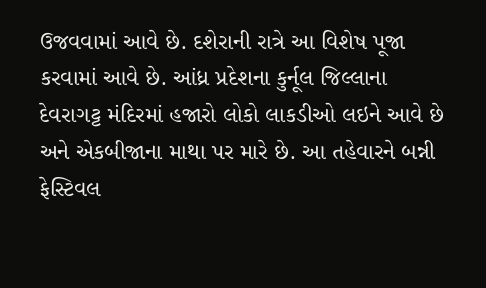ઉજવવામાં આવે છે. દશેરાની રાત્રે આ વિશેષ પૂજા કરવામાં આવે છે. આંધ્ર પ્રદેશના કુર્નૂલ જિલ્લાના દેવરાગટ્ટ મંદિરમાં હજારો લોકો લાકડીઓ લઇને આવે છે અને એકબીજાના માથા પર મારે છે. આ તહેવારને બન્ની ફેસ્ટિવલ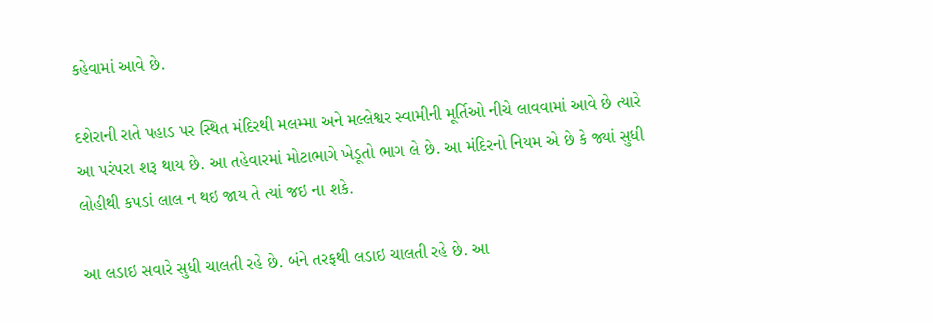કહેવામાં આવે છે.

દશેરાની રાતે પહાડ પર સ્થિત મંદિરથી મલમ્મા અને મલ્લેશ્વર સ્વામીની મૂર્તિઓ નીચે લાવવામાં આવે છે ત્યારે આ પરંપરા શરૂ થાય છે. આ તહેવારમાં મોટાભાગે ખેડૂતો ભાગ લે છે. આ મંદિરનો નિયમ એ છે કે જ્યાં સુધી લોહીથી કપડાં લાલ ન થઇ જાય તે ત્યાં જઇ ના શકે.

આ લડાઇ સવારે સુધી ચાલતી રહે છે. બંને તરફથી લડાઇ ચાલતી રહે છે. આ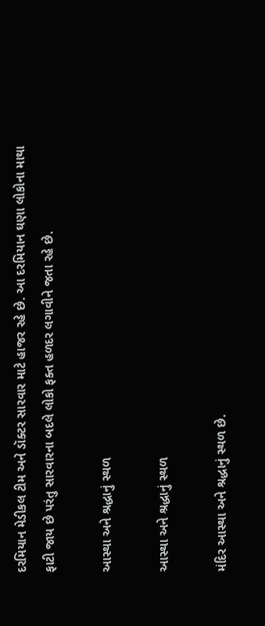દરમિયાન મેડીકલ ટીમ અને ડૉક્ટર સારવાર માટે હાજર રહે છે. આ દરમિયાન ઘણા લોકોના માથા ફાટી જાય છે પરંતુ સારવારના બદલે લોકો ફક્ત હળદર લગાવીને જતા રહે છે.

આસ્થા અને શ્રદ્ધાનું સ્થળ

આસ્થા અને શ્રદ્ધાનું સ્થળ

મંદિર આસ્થા અને શ્રદ્ધાનું સ્થળ છે.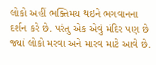લોકો અહીં ભક્તિમય થઇને ભગવાનના દર્શન કરે છે. પરંતુ એક એવું મંદિર પણ છે જ્યાં લોકો મરવા અને મારવ માટે આવે છે.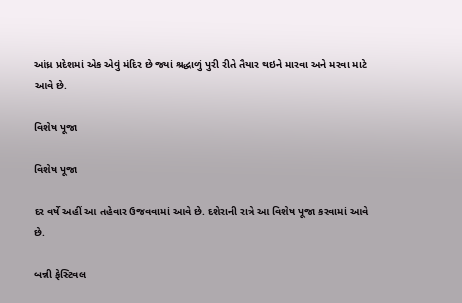આંધ્ર પ્રદેશમાં એક એવું મંદિર છે જ્યાં શ્રદ્ધાળું પુરી રીતે તૈયાર થઇને મારવા અને મરવા માટે આવે છે.

વિશેષ પૂજા

વિશેષ પૂજા

દર વર્ષે અહીં આ તહેવાર ઉજવવામાં આવે છે. દશેરાની રાત્રે આ વિશેષ પૂજા કરવામાં આવે છે.

બન્ની ફેસ્ટિવલ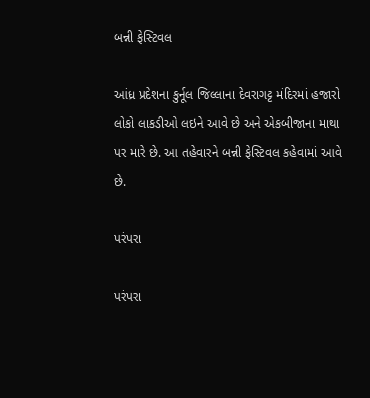બન્ની ફેસ્ટિવલ

આંધ્ર પ્રદેશના કુર્નૂલ જિલ્લાના દેવરાગટ્ટ મંદિરમાં હજારો લોકો લાકડીઓ લઇને આવે છે અને એકબીજાના માથા પર મારે છે. આ તહેવારને બન્ની ફેસ્ટિવલ કહેવામાં આવે છે.

પરંપરા

પરંપરા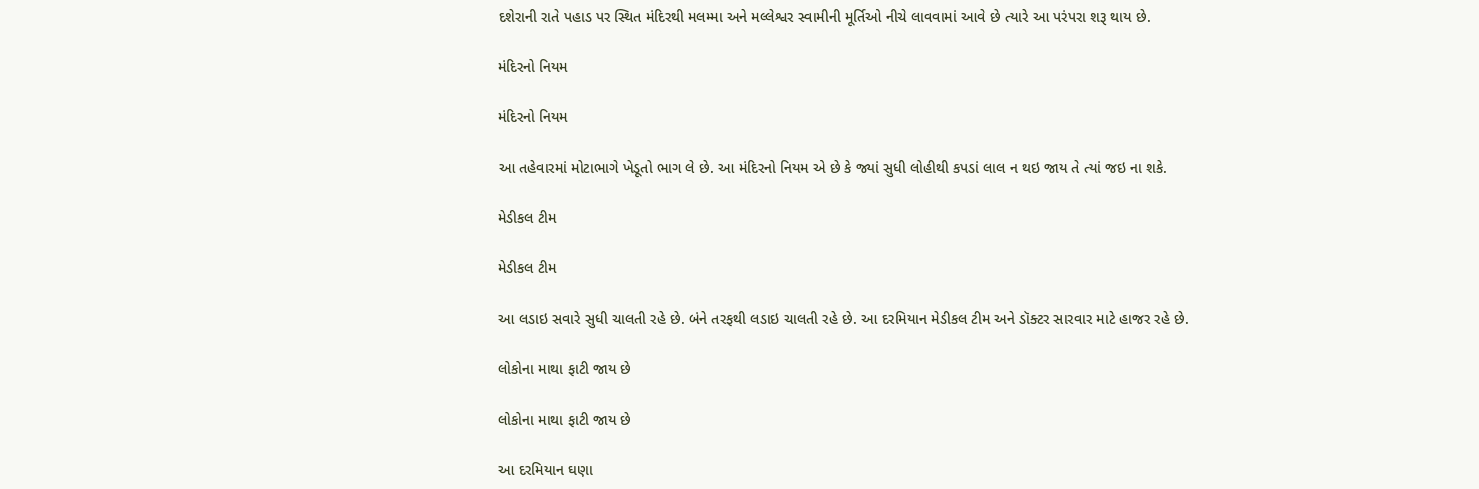દશેરાની રાતે પહાડ પર સ્થિત મંદિરથી મલમ્મા અને મલ્લેશ્વર સ્વામીની મૂર્તિઓ નીચે લાવવામાં આવે છે ત્યારે આ પરંપરા શરૂ થાય છે.

મંદિરનો નિયમ

મંદિરનો નિયમ

આ તહેવારમાં મોટાભાગે ખેડૂતો ભાગ લે છે. આ મંદિરનો નિયમ એ છે કે જ્યાં સુધી લોહીથી કપડાં લાલ ન થઇ જાય તે ત્યાં જઇ ના શકે.

મેડીકલ ટીમ

મેડીકલ ટીમ

આ લડાઇ સવારે સુધી ચાલતી રહે છે. બંને તરફથી લડાઇ ચાલતી રહે છે. આ દરમિયાન મેડીકલ ટીમ અને ડૉક્ટર સારવાર માટે હાજર રહે છે.

લોકોના માથા ફાટી જાય છે

લોકોના માથા ફાટી જાય છે

આ દરમિયાન ઘણા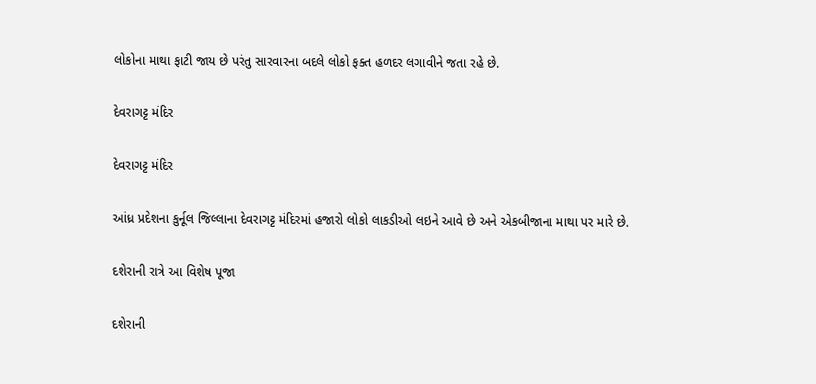લોકોના માથા ફાટી જાય છે પરંતુ સારવારના બદલે લોકો ફક્ત હળદર લગાવીને જતા રહે છે.

દેવરાગટ્ટ મંદિર

દેવરાગટ્ટ મંદિર

આંધ્ર પ્રદેશના કુર્નૂલ જિલ્લાના દેવરાગટ્ટ મંદિરમાં હજારો લોકો લાકડીઓ લઇને આવે છે અને એકબીજાના માથા પર મારે છે.

દશેરાની રાત્રે આ વિશેષ પૂજા

દશેરાની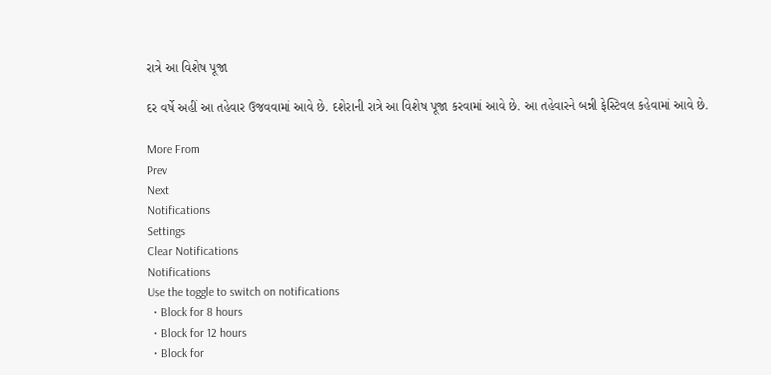રાત્રે આ વિશેષ પૂજા

દર વર્ષે અહીં આ તહેવાર ઉજવવામાં આવે છે. દશેરાની રાત્રે આ વિશેષ પૂજા કરવામાં આવે છે. આ તહેવારને બન્ની ફેસ્ટિવલ કહેવામાં આવે છે.

More From
Prev
Next
Notifications
Settings
Clear Notifications
Notifications
Use the toggle to switch on notifications
  • Block for 8 hours
  • Block for 12 hours
  • Block for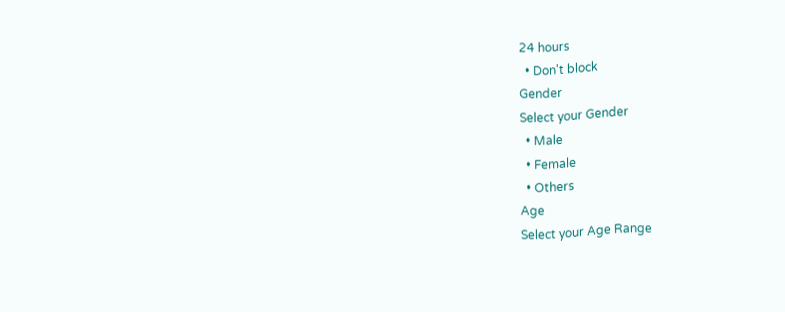24 hours
  • Don't block
Gender
Select your Gender
  • Male
  • Female
  • Others
Age
Select your Age Range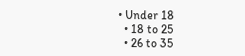• Under 18
  • 18 to 25
  • 26 to 35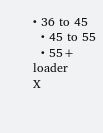• 36 to 45
  • 45 to 55
  • 55+
loader
X